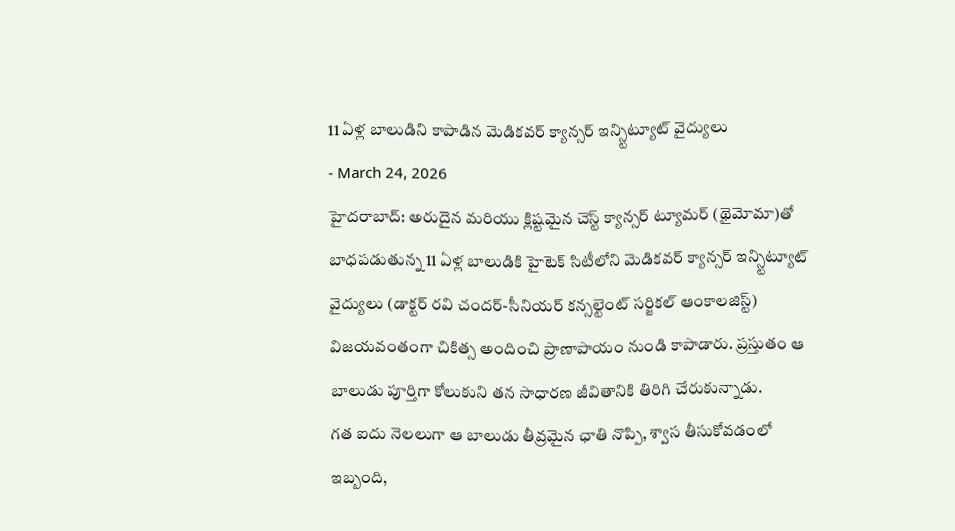11 ఏళ్ల బాలుడిని కాపాడిన మెడికవర్ క్యాన్సర్ ఇన్స్టిట్యూట్ వైద్యులు
- March 24, 2026
హైదరాబాద్: అరుదైన మరియు క్లిష్టమైన చెస్ట్ క్యాన్సర్ ట్యూమర్ (థైమోమా)తో బాధపడుతున్న 11 ఏళ్ల బాలుడికి హైటెక్ సిటీలోని మెడికవర్ క్యాన్సర్ ఇన్స్టిట్యూట్ వైద్యులు (డాక్టర్ రవి చందర్-సీనియర్ కన్సల్టెంట్ సర్జికల్ ఆంకాలజిస్ట్) విజయవంతంగా చికిత్స అందించి ప్రాణాపాయం నుండి కాపాడారు. ప్రస్తుతం ఆ బాలుడు పూర్తిగా కోలుకుని తన సాధారణ జీవితానికి తిరిగి చేరుకున్నాడు.
గత ఐదు నెలలుగా ఆ బాలుడు తీవ్రమైన ఛాతి నొప్పి, శ్వాస తీసుకోవడంలో ఇబ్బంది,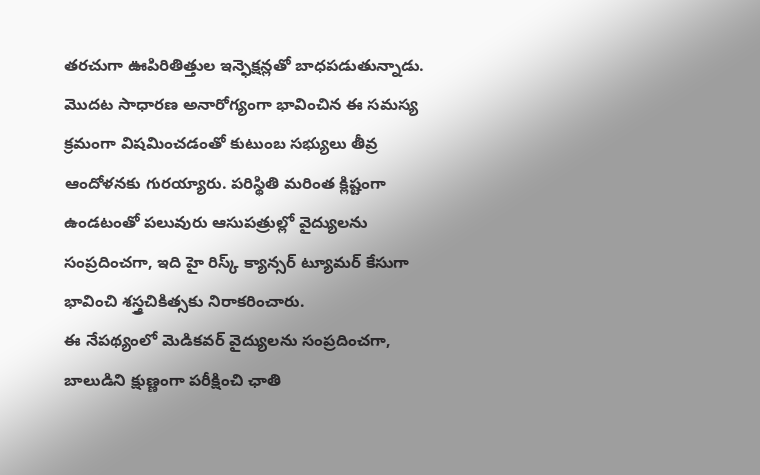తరచుగా ఊపిరితిత్తుల ఇన్ఫెక్షన్లతో బాధపడుతున్నాడు. మొదట సాధారణ అనారోగ్యంగా భావించిన ఈ సమస్య క్రమంగా విషమించడంతో కుటుంబ సభ్యులు తీవ్ర ఆందోళనకు గురయ్యారు. పరిస్థితి మరింత క్లిష్టంగా ఉండటంతో పలువురు ఆసుపత్రుల్లో వైద్యులను సంప్రదించగా, ఇది హై రిస్క్ క్యాన్సర్ ట్యూమర్ కేసుగా భావించి శస్త్రచికిత్సకు నిరాకరించారు.
ఈ నేపథ్యంలో మెడికవర్ వైద్యులను సంప్రదించగా, బాలుడిని క్షుణ్ణంగా పరీక్షించి ఛాతి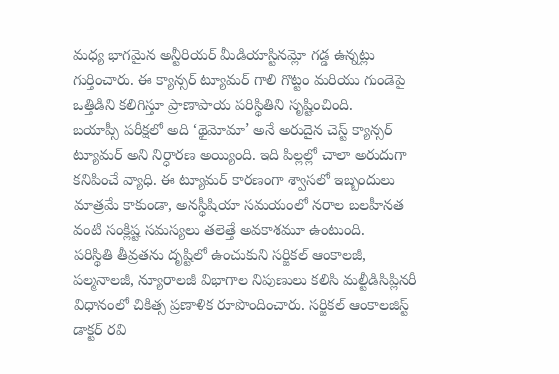మధ్య భాగమైన అన్టీరియర్ మీడియాస్టినమ్లో గడ్డ ఉన్నట్లు గుర్తించారు. ఈ క్యాన్సర్ ట్యూమర్ గాలి గొట్టం మరియు గుండెపై ఒత్తిడిని కలిగిస్తూ ప్రాణాపాయ పరిస్థితిని సృష్టించింది.
బయాప్సీ పరీక్షలో అది ‘థైమోమా’ అనే అరుదైన చెస్ట్ క్యాన్సర్ ట్యూమర్ అని నిర్ధారణ అయ్యింది. ఇది పిల్లల్లో చాలా అరుదుగా కనిపించే వ్యాధి. ఈ ట్యూమర్ కారణంగా శ్వాసలో ఇబ్బందులు మాత్రమే కాకుండా, అనస్థీషియా సమయంలో నరాల బలహీనత వంటి సంక్లిష్ట సమస్యలు తలెత్తే అవకాశమూ ఉంటుంది.
పరిస్థితి తీవ్రతను దృష్టిలో ఉంచుకుని సర్జికల్ ఆంకాలజీ, పల్మనాలజీ, న్యూరాలజీ విభాగాల నిపుణులు కలిసి మల్టీడిసిప్లినరీ విధానంలో చికిత్స ప్రణాళిక రూపొందించారు. సర్జికల్ ఆంకాలజిస్ట్ డాక్టర్ రవి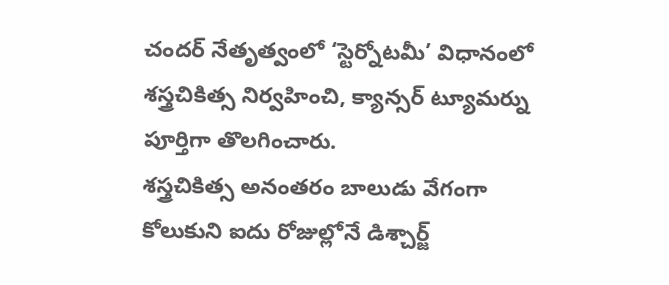చందర్ నేతృత్వంలో ‘స్టెర్నోటమీ’ విధానంలో శస్త్రచికిత్స నిర్వహించి, క్యాన్సర్ ట్యూమర్ను పూర్తిగా తొలగించారు.
శస్త్రచికిత్స అనంతరం బాలుడు వేగంగా కోలుకుని ఐదు రోజుల్లోనే డిశ్చార్జ్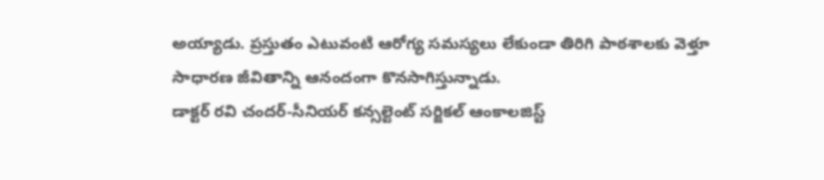అయ్యాడు. ప్రస్తుతం ఎటువంటి ఆరోగ్య సమస్యలు లేకుండా తిరిగి పాఠశాలకు వెళ్తూ సాధారణ జీవితాన్ని ఆనందంగా కొనసాగిస్తున్నాడు.
డాక్టర్ రవి చందర్-సీనియర్ కన్సల్టెంట్ సర్జికల్ ఆంకాలజిస్ట్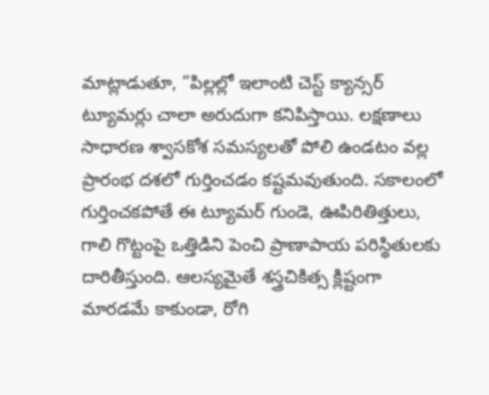మాట్లాడుతూ, “పిల్లల్లో ఇలాంటి చెస్ట్ క్యాన్సర్ ట్యూమర్లు చాలా అరుదుగా కనిపిస్తాయి. లక్షణాలు సాధారణ శ్వాసకోశ సమస్యలతో పోలి ఉండటం వల్ల ప్రారంభ దశలో గుర్తించడం కష్టమవుతుంది. సకాలంలో గుర్తించకపోతే ఈ ట్యూమర్ గుండె, ఊపిరితిత్తులు, గాలి గొట్టంపై ఒత్తిడిని పెంచి ప్రాణాపాయ పరిస్థితులకు దారితీస్తుంది. ఆలస్యమైతే శస్త్రచికిత్స క్లిష్టంగా మారడమే కాకుండా, రోగి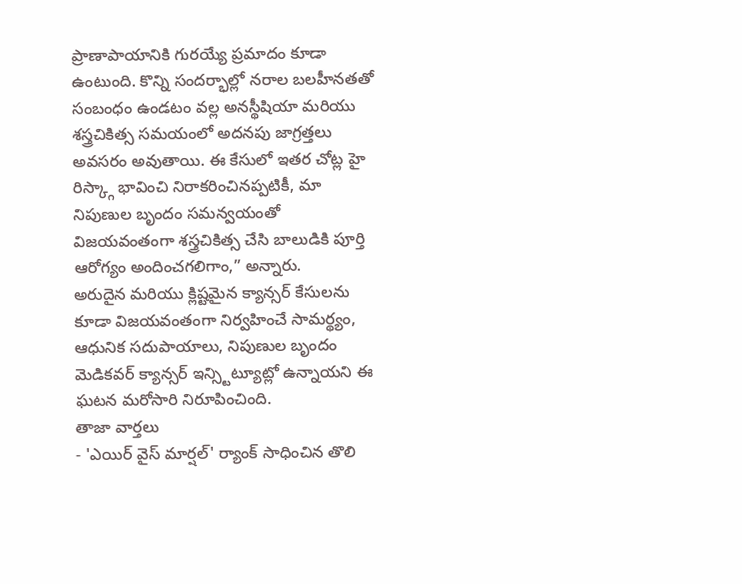ప్రాణాపాయానికి గురయ్యే ప్రమాదం కూడా ఉంటుంది. కొన్ని సందర్భాల్లో నరాల బలహీనతతో సంబంధం ఉండటం వల్ల అనస్థీషియా మరియు శస్త్రచికిత్స సమయంలో అదనపు జాగ్రత్తలు అవసరం అవుతాయి. ఈ కేసులో ఇతర చోట్ల హై రిస్క్గా భావించి నిరాకరించినప్పటికీ, మా నిపుణుల బృందం సమన్వయంతో విజయవంతంగా శస్త్రచికిత్స చేసి బాలుడికి పూర్తి ఆరోగ్యం అందించగలిగాం,” అన్నారు.
అరుదైన మరియు క్లిష్టమైన క్యాన్సర్ కేసులను కూడా విజయవంతంగా నిర్వహించే సామర్థ్యం, ఆధునిక సదుపాయాలు, నిపుణుల బృందం మెడికవర్ క్యాన్సర్ ఇన్స్టిట్యూట్లో ఉన్నాయని ఈ ఘటన మరోసారి నిరూపించింది.
తాజా వార్తలు
- 'ఎయిర్ వైస్ మార్షల్' ర్యాంక్ సాధించిన తొలి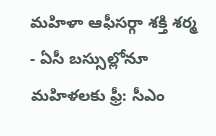మహిళా ఆఫీసర్గా శక్తి శర్మ
- ఏసీ బస్సుల్లోనూ మహిళలకు ఫ్రీ: సీఎం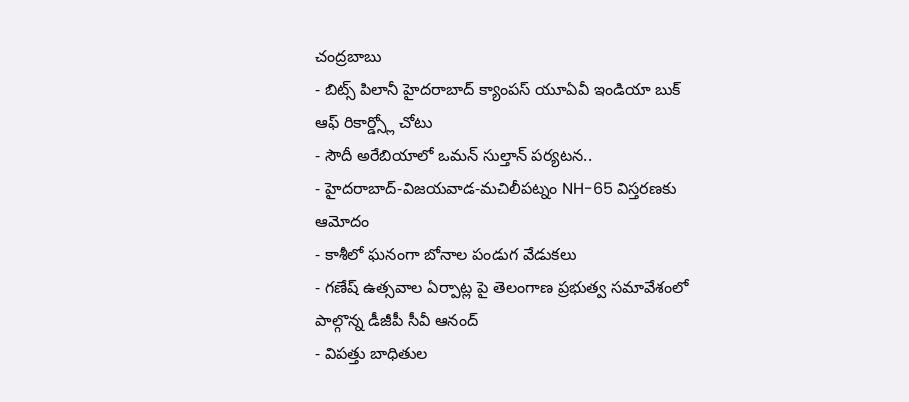చంద్రబాబు
- బిట్స్ పిలానీ హైదరాబాద్ క్యాంపస్ యూఏవీ ఇండియా బుక్ ఆఫ్ రికార్డ్స్లో చోటు
- సౌదీ అరేబియాలో ఒమన్ సుల్తాన్ పర్యటన..
- హైదరాబాద్-విజయవాడ-మచిలీపట్నం NH-65 విస్తరణకు ఆమోదం
- కాశీలో ఘనంగా బోనాల పండుగ వేడుకలు
- గణేష్ ఉత్సవాల ఏర్పాట్ల పై తెలంగాణ ప్రభుత్వ సమావేశంలో పాల్గొన్న డీజీపీ సీవీ ఆనంద్
- విపత్తు బాధితుల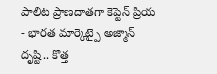పాలిట ప్రాణదాతగా కెప్టెన్ ప్రియ
- భారత మార్కెట్పై అజ్మాన్ దృష్టి.. కొత్త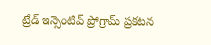ట్రేడ్ ఇన్సెంటివ్ ప్రోగ్రామ్ ప్రకటన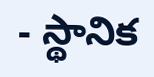- స్థానిక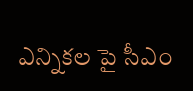ఎన్నికల పై సీఎం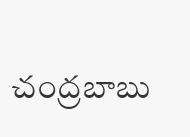చంద్రబాబు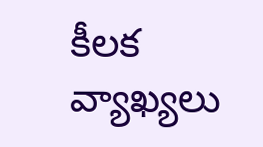కీలక వ్యాఖ్యలు